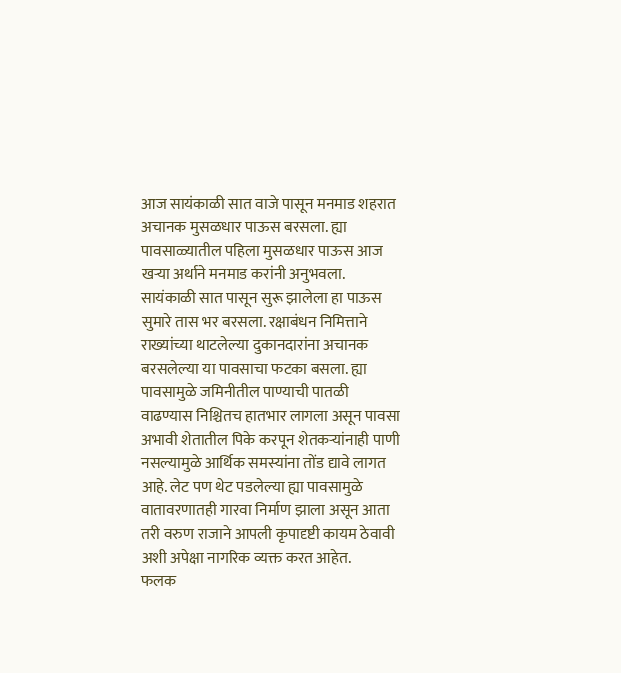आज सायंकाळी सात वाजे पासून मनमाड शहरात अचानक मुसळधार पाऊस बरसला. ह्या पावसाळ्यातील पहिला मुसळधार पाऊस आज खऱ्या अर्थाने मनमाड करांनी अनुभवला. सायंकाळी सात पासून सुरू झालेला हा पाऊस सुमारे तास भर बरसला. रक्षाबंधन निमित्ताने राख्यांच्या थाटलेल्या दुकानदारांना अचानक बरसलेल्या या पावसाचा फटका बसला. ह्या पावसामुळे जमिनीतील पाण्याची पातळी वाढण्यास निश्चितच हातभार लागला असून पावसा अभावी शेतातील पिके करपून शेतकऱ्यांनाही पाणी नसल्यामुळे आर्थिक समस्यांना तोंड द्यावे लागत आहे. लेट पण थेट पडलेल्या ह्या पावसामुळे वातावरणातही गारवा निर्माण झाला असून आता तरी वरुण राजाने आपली कृपादृष्टी कायम ठेवावी अशी अपेक्षा नागरिक व्यक्त करत आहेत.
फलक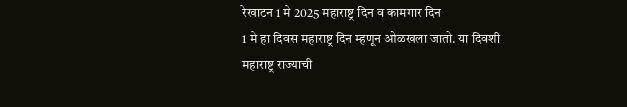रेखाटन 1 मे 2025 महाराष्ट्र दिन व कामगार दिन
1 मे हा दिवस महाराष्ट्र दिन म्हणून ओळखला जातो. या दिवशी महाराष्ट्र राज्याची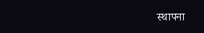स्थापना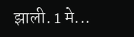झाली. 1 मे...